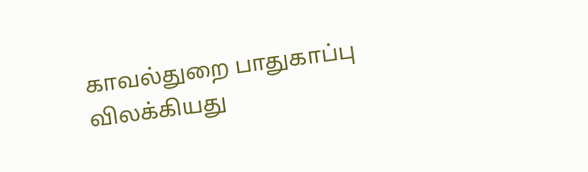காவல்துறை பாதுகாப்பு விலக்கியது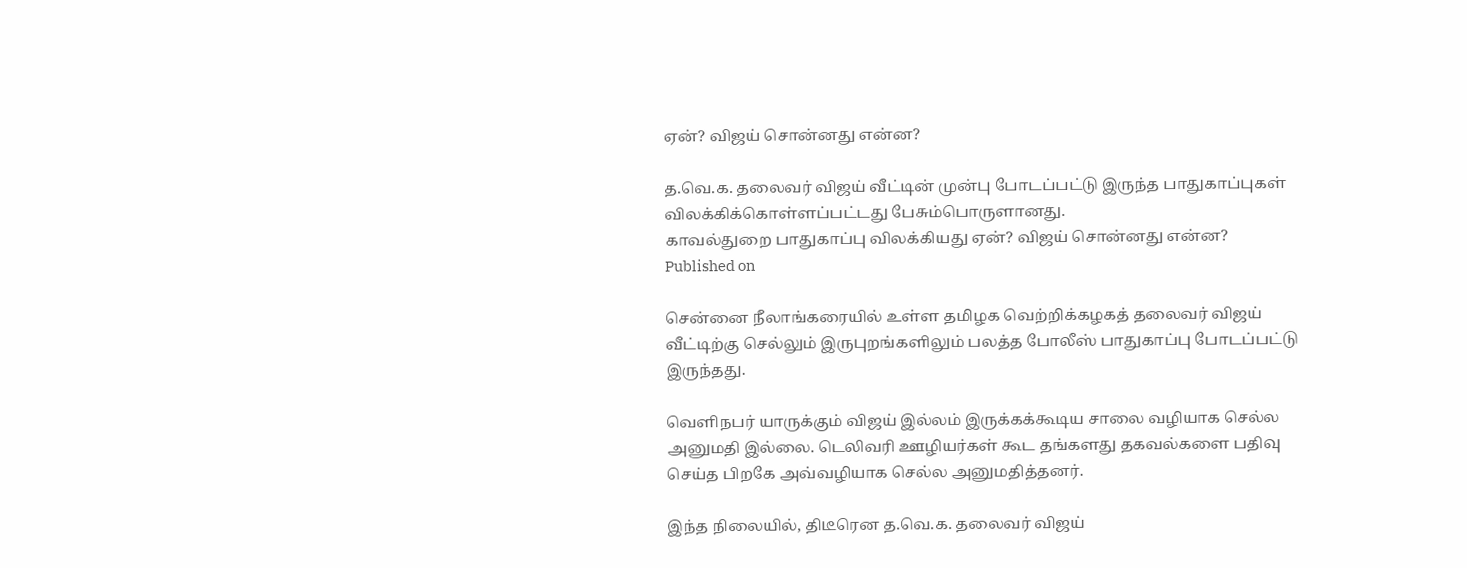ஏன்? விஜய் சொன்னது என்ன?

த.வெ.க. தலைவர் விஜய் வீட்டின் முன்பு போடப்பட்டு இருந்த பாதுகாப்புகள் விலக்கிக்கொள்ளப்பட்டது பேசும்பொருளானது.
காவல்துறை பாதுகாப்பு விலக்கியது ஏன்? விஜய் சொன்னது என்ன?
Published on

சென்னை நீலாங்கரையில் உள்ள தமிழக வெற்றிக்கழகத் தலைவர் விஜய் வீட்டிற்கு செல்லும் இருபுறங்களிலும் பலத்த போலீஸ் பாதுகாப்பு போடப்பட்டு இருந்தது.

வெளிநபர் யாருக்கும் விஜய் இல்லம் இருக்கக்கூடிய சாலை வழியாக செல்ல அனுமதி இல்லை. டெலிவரி ஊழியர்கள் கூட தங்களது தகவல்களை பதிவு செய்த பிறகே அவ்வழியாக செல்ல அனுமதித்தனர்.

இந்த நிலையில், திடீரென த.வெ.க. தலைவர் விஜய்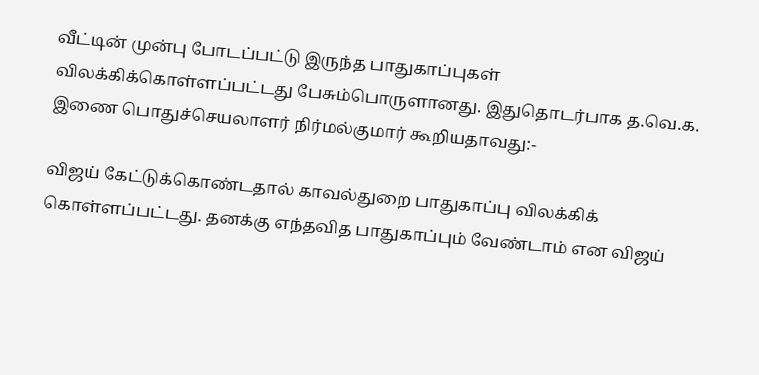வீட்டின் முன்பு போடப்பட்டு இருந்த பாதுகாப்புகள் விலக்கிக்கொள்ளப்பட்டது பேசும்பொருளானது. இதுதொடர்பாக த.வெ.க. இணை பொதுச்செயலாளர் நிர்மல்குமார் கூறியதாவது:-

விஜய் கேட்டுக்கொண்டதால் காவல்துறை பாதுகாப்பு விலக்கிக் கொள்ளப்பட்டது. தனக்கு எந்தவித பாதுகாப்பும் வேண்டாம் என விஜய்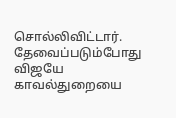சொல்லிவிட்டார். தேவைப்படும்போது விஜயே காவல்துறையை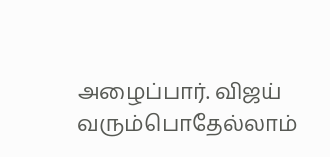அழைப்பார். விஜய் வரும்பொதேல்லாம்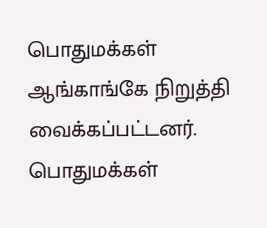பொதுமக்கள் ஆங்காங்கே நிறுத்தி வைக்கப்பட்டனர். பொதுமக்கள்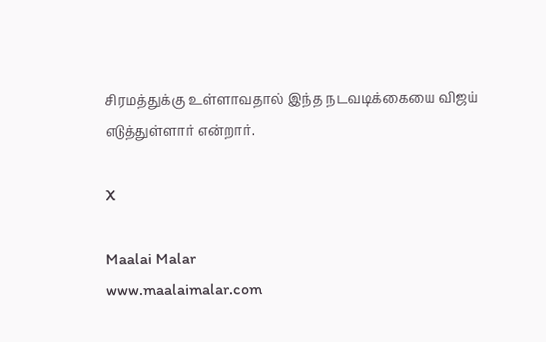சிரமத்துக்கு உள்ளாவதால் இந்த நடவடிக்கையை விஜய் எடுத்துள்ளார் என்றார்.

X

Maalai Malar
www.maalaimalar.com